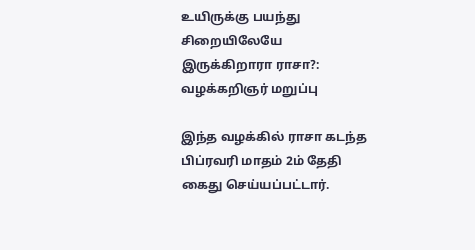உயிருக்கு பயந்து சிறையிலேயே இருக்கிறாரா ராசா?: வழக்கறிஞர் மறுப்பு

இந்த வழக்கில் ராசா கடந்த பிப்ரவரி மாதம் 2ம் தேதி கைது செய்யப்பட்டார்.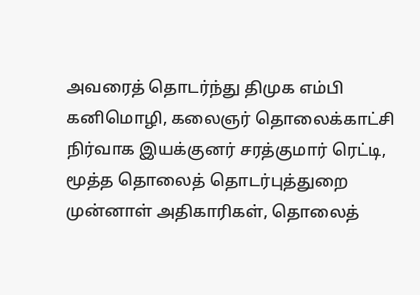அவரைத் தொடர்ந்து திமுக எம்பி கனிமொழி, கலைஞர் தொலைக்காட்சி நிர்வாக இயக்குனர் சரத்குமார் ரெட்டி, மூத்த தொலைத் தொடர்புத்துறை முன்னாள் அதிகாரிகள், தொலைத்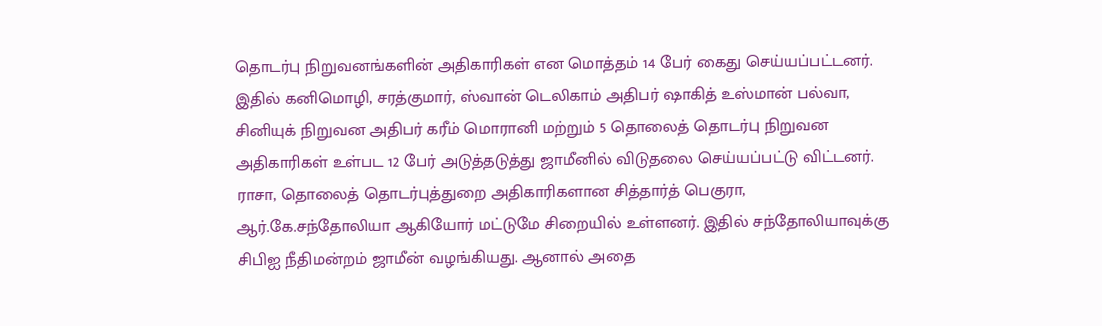தொடர்பு நிறுவனங்களின் அதிகாரிகள் என மொத்தம் 14 பேர் கைது செய்யப்பட்டனர்.
இதில் கனிமொழி, சரத்குமார், ஸ்வான் டெலிகாம் அதிபர் ஷாகித் உஸ்மான் பல்வா, சினியுக் நிறுவன அதிபர் கரீம் மொரானி மற்றும் 5 தொலைத் தொடர்பு நிறுவன அதிகாரிகள் உள்பட 12 பேர் அடுத்தடுத்து ஜாமீனில் விடுதலை செய்யப்பட்டு விட்டனர்.
ராசா, தொலைத் தொடர்புத்துறை அதிகாரிகளான சித்தார்த் பெகுரா, ஆர்.கே.சந்தோலியா ஆகியோர் மட்டுமே சிறையில் உள்ளனர். இதில் சந்தோலியாவுக்கு சிபிஐ நீதிமன்றம் ஜாமீன் வழங்கியது. ஆனால் அதை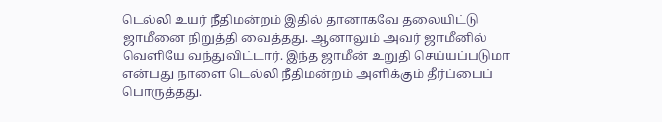டெல்லி உயர் நீதிமன்றம் இதில் தானாகவே தலையிட்டு ஜாமீனை நிறுத்தி வைத்தது. ஆனாலும் அவர் ஜாமீனில் வெளியே வந்துவிட்டார். இந்த ஜாமீன் உறுதி செய்யப்படுமா என்பது நாளை டெல்லி நீதிமன்றம் அளிக்கும் தீர்ப்பைப் பொருத்தது.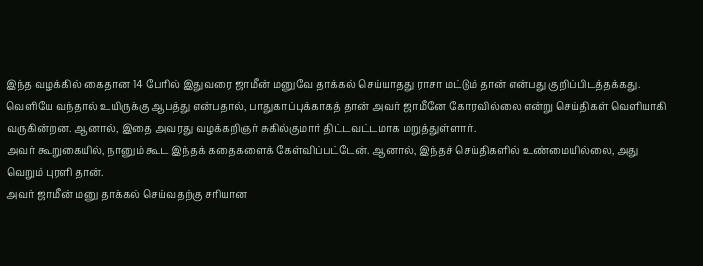இந்த வழக்கில் கைதான 14 பேரில் இதுவரை ஜாமீன் மனுவே தாக்கல் செய்யாதது ராசா மட்டும் தான் என்பது குறிப்பிடத்தக்கது.
வெளியே வந்தால் உயிருக்கு ஆபத்து என்பதால், பாதுகாப்புக்காகத் தான் அவர் ஜாமீனே கோரவில்லை என்று செய்திகள் வெளியாகி வருகின்றன. ஆனால், இதை அவரது வழக்கறிஞர் சுகில்குமார் திட்டவட்டமாக மறுத்துள்ளார்.
அவர் கூறுகையில், நானும் கூட இந்தக் கதைகளைக் கேள்விப்பட்டேன். ஆனால், இந்தச் செய்திகளில் உண்மையில்லை, அது வெறும் புரளி தான்.
அவர் ஜாமீன் மனு தாக்கல் செய்வதற்கு சரியான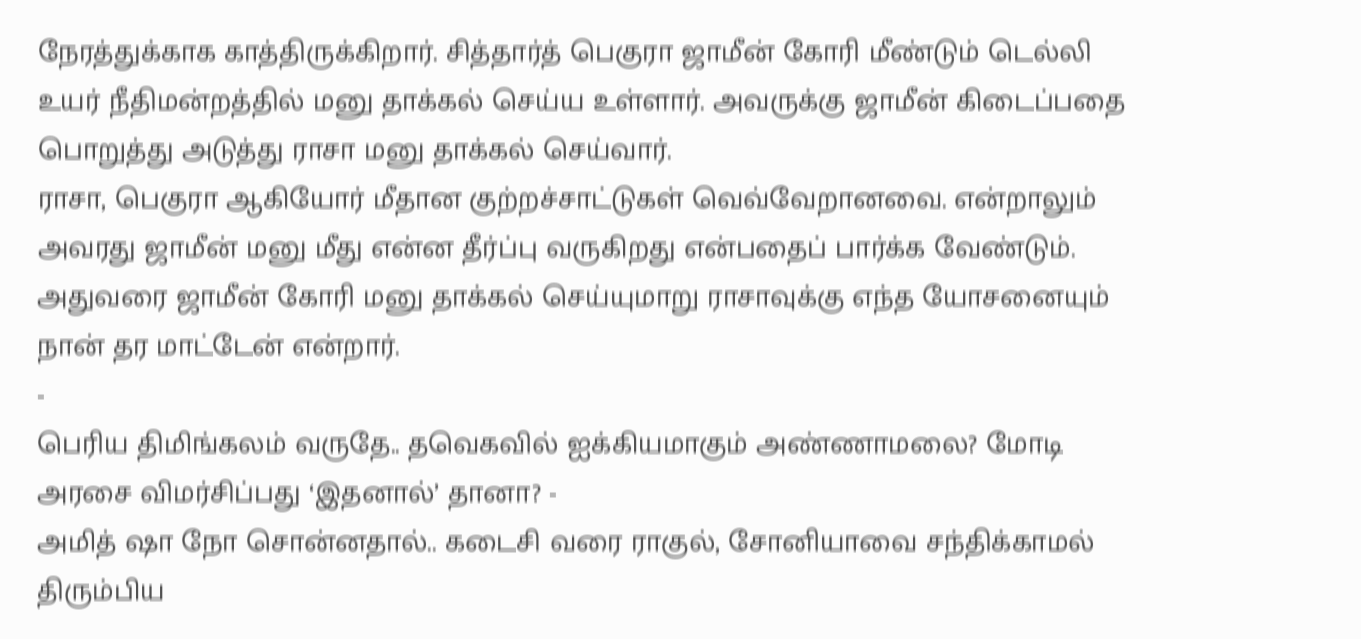நேரத்துக்காக காத்திருக்கிறார். சித்தார்த் பெகுரா ஜாமீன் கோரி மீண்டும் டெல்லி உயர் நீதிமன்றத்தில் மனு தாக்கல் செய்ய உள்ளார். அவருக்கு ஜாமீன் கிடைப்பதை பொறுத்து அடுத்து ராசா மனு தாக்கல் செய்வார்.
ராசா, பெகுரா ஆகியோர் மீதான குற்றச்சாட்டுகள் வெவ்வேறானவை. என்றாலும் அவரது ஜாமீன் மனு மீது என்ன தீர்ப்பு வருகிறது என்பதைப் பார்க்க வேண்டும். அதுவரை ஜாமீன் கோரி மனு தாக்கல் செய்யுமாறு ராசாவுக்கு எந்த யோசனையும் நான் தர மாட்டேன் என்றார்.
-
பெரிய திமிங்கலம் வருதே.. தவெகவில் ஐக்கியமாகும் அண்ணாமலை? மோடி அரசை விமர்சிப்பது ‘இதனால்’ தானா? -
அமித் ஷா நோ சொன்னதால்.. கடைசி வரை ராகுல், சோனியாவை சந்திக்காமல் திரும்பிய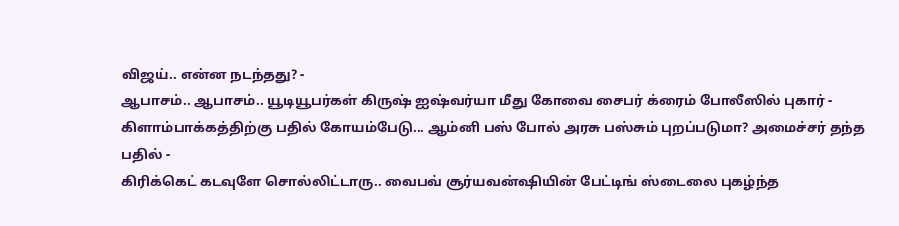விஜய்.. என்ன நடந்தது? -
ஆபாசம்.. ஆபாசம்.. யூடியூபர்கள் கிருஷ் ஐஷ்வர்யா மீது கோவை சைபர் க்ரைம் போலீஸில் புகார் -
கிளாம்பாக்கத்திற்கு பதில் கோயம்பேடு... ஆம்னி பஸ் போல் அரசு பஸ்சும் புறப்படுமா? அமைச்சர் தந்த பதில் -
கிரிக்கெட் கடவுளே சொல்லிட்டாரு.. வைபவ் சூர்யவன்ஷியின் பேட்டிங் ஸ்டைலை புகழ்ந்த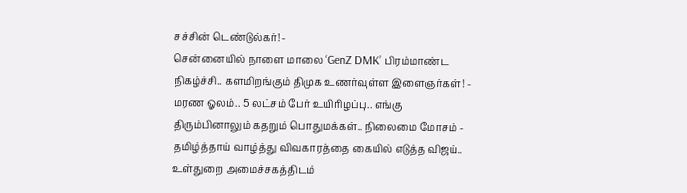சச்சின் டெண்டுல்கர்! -
சென்னையில் நாளை மாலை ‘GenZ DMK’ பிரம்மாண்ட நிகழ்ச்சி.. களமிறங்கும் திமுக உணர்வுள்ள இளைஞர்கள்! -
மரண ஓலம்.. 5 லட்சம் பேர் உயிரிழப்பு.. எங்கு திரும்பினாலும் கதறும் பொதுமக்கள்.. நிலைமை மோசம் -
தமிழ்த்தாய் வாழ்த்து விவகாரத்தை கையில் எடுத்த விஜய்.. உள்துறை அமைச்சகத்திடம்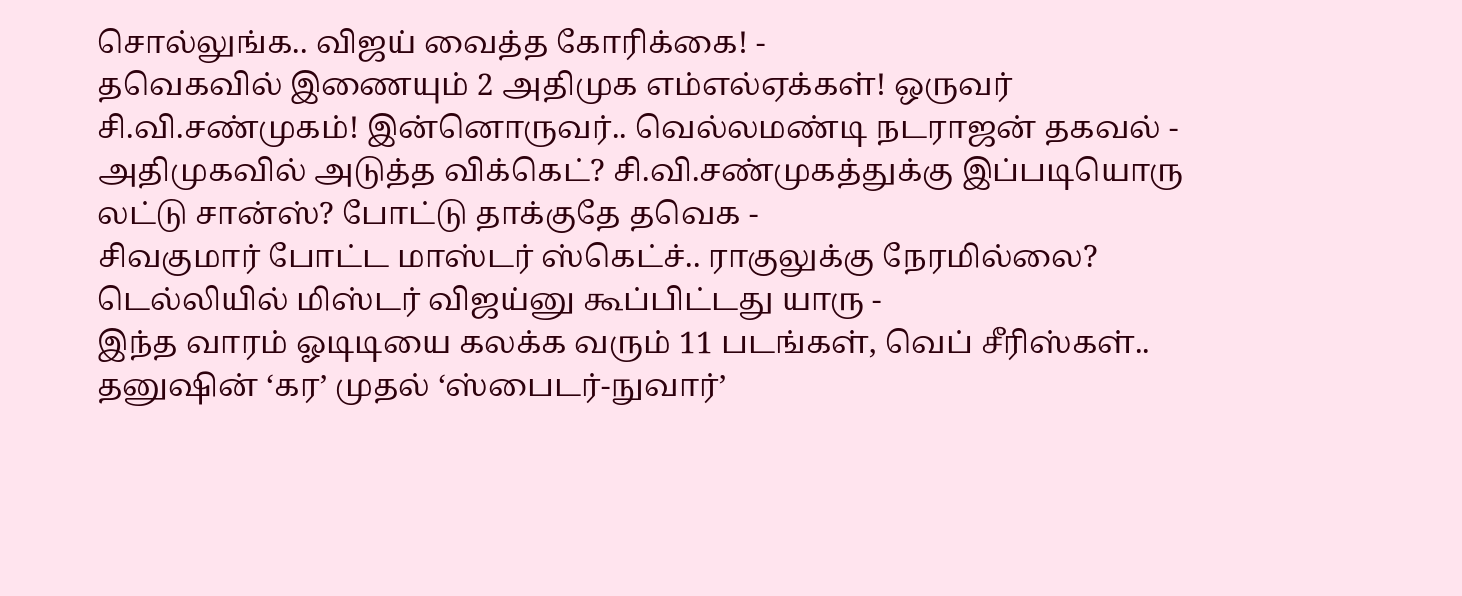சொல்லுங்க.. விஜய் வைத்த கோரிக்கை! -
தவெகவில் இணையும் 2 அதிமுக எம்எல்ஏக்கள்! ஒருவர் சி.வி.சண்முகம்! இன்னொருவர்.. வெல்லமண்டி நடராஜன் தகவல் -
அதிமுகவில் அடுத்த விக்கெட்? சி.வி.சண்முகத்துக்கு இப்படியொரு லட்டு சான்ஸ்? போட்டு தாக்குதே தவெக -
சிவகுமார் போட்ட மாஸ்டர் ஸ்கெட்ச்.. ராகுலுக்கு நேரமில்லை? டெல்லியில் மிஸ்டர் விஜய்னு கூப்பிட்டது யாரு -
இந்த வாரம் ஓடிடியை கலக்க வரும் 11 படங்கள், வெப் சீரிஸ்கள்.. தனுஷின் ‘கர’ முதல் ‘ஸ்பைடர்-நுவார்’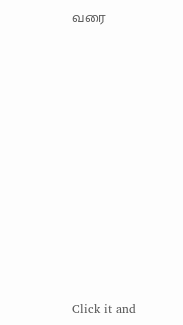வரை












Click it and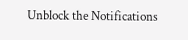Unblock the Notifications